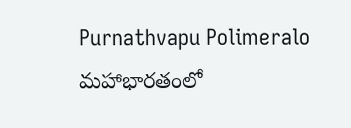Purnathvapu Polimeralo
మహాభారతంలో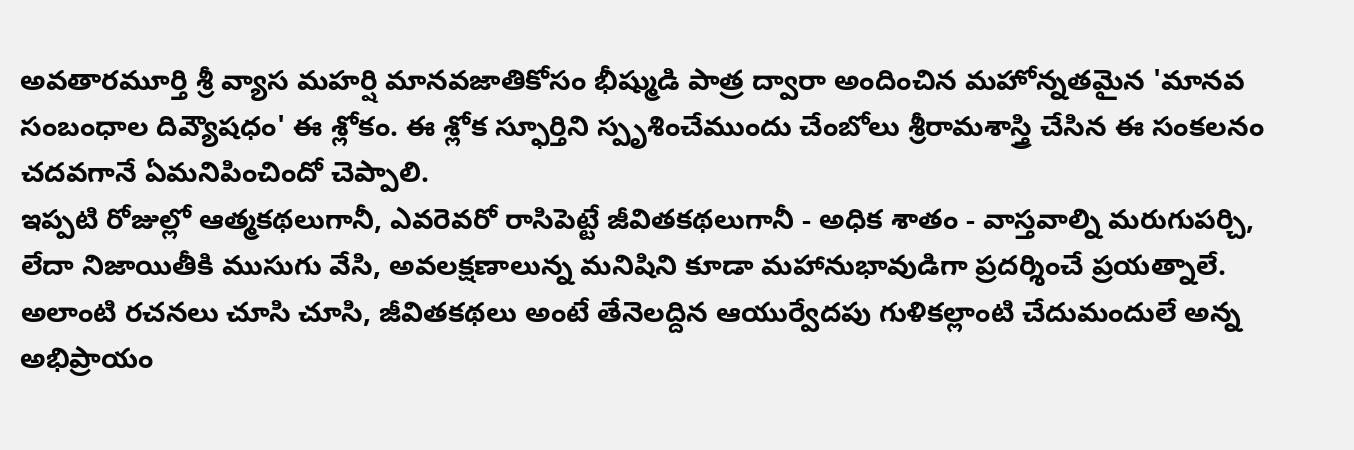అవతారమూర్తి శ్రీ వ్యాస మహర్షి మానవజాతికోసం భీష్ముడి పాత్ర ద్వారా అందించిన మహోన్నతమైన 'మానవ సంబంధాల దివ్యౌషధం' ఈ శ్లోకం. ఈ శ్లోక స్ఫూర్తిని స్పృశించేముందు చేంబోలు శ్రీరామశాస్త్రి చేసిన ఈ సంకలనం చదవగానే ఏమనిపించిందో చెప్పాలి.
ఇప్పటి రోజుల్లో ఆత్మకథలుగానీ, ఎవరెవరో రాసిపెట్టే జీవితకథలుగానీ - అధిక శాతం - వాస్తవాల్ని మరుగుపర్చి, లేదా నిజాయితీకి ముసుగు వేసి, అవలక్షణాలున్న మనిషిని కూడా మహానుభావుడిగా ప్రదర్శించే ప్రయత్నాలే. అలాంటి రచనలు చూసి చూసి, జీవితకథలు అంటే తేనెలద్దిన ఆయుర్వేదపు గుళికల్లాంటి చేదుమందులే అన్న అభిప్రాయం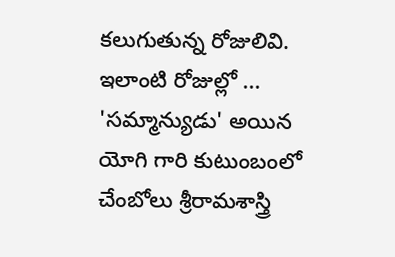కలుగుతున్న రోజులివి.
ఇలాంటి రోజుల్లో ... 'సమ్మాన్యుడు' అయిన యోగి గారి కుటుంబంలో చేంబోలు శ్రీరామశాస్త్రి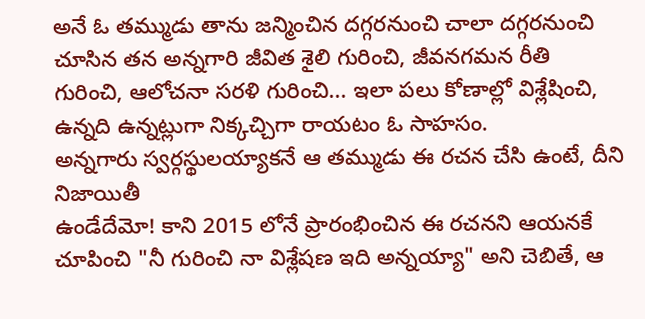అనే ఓ తమ్ముడు తాను జన్మించిన దగ్గరనుంచి చాలా దగ్గరనుంచి చూసిన తన అన్నగారి జీవిత శైలి గురించి, జీవనగమన రీతి గురించి, ఆలోచనా సరళి గురించి... ఇలా పలు కోణాల్లో విశ్లేషించి, ఉన్నది ఉన్నట్లుగా నిక్కచ్చిగా రాయటం ఓ సాహసం.
అన్నగారు స్వర్గస్థులయ్యాకనే ఆ తమ్ముడు ఈ రచన చేసి ఉంటే, దీని నిజాయితీ
ఉండేదేమో! కాని 2015 లోనే ప్రారంభించిన ఈ రచనని ఆయనకే చూపించి "నీ గురించి నా విశ్లేషణ ఇది అన్నయ్యా" అని చెబితే, ఆ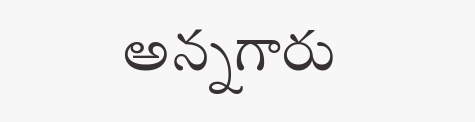అన్నగారు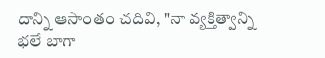దాన్ని ఆసాంతం చదివి, "నా వ్యక్తిత్వాన్ని భలే బాగా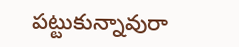పట్టుకున్నావురా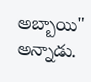అబ్బాయి" అన్నాడు.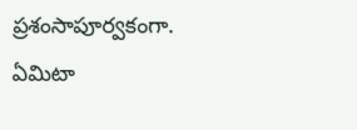ప్రశంసాపూర్వకంగా.
ఏమిటా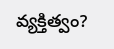వ్యక్తిత్వం?